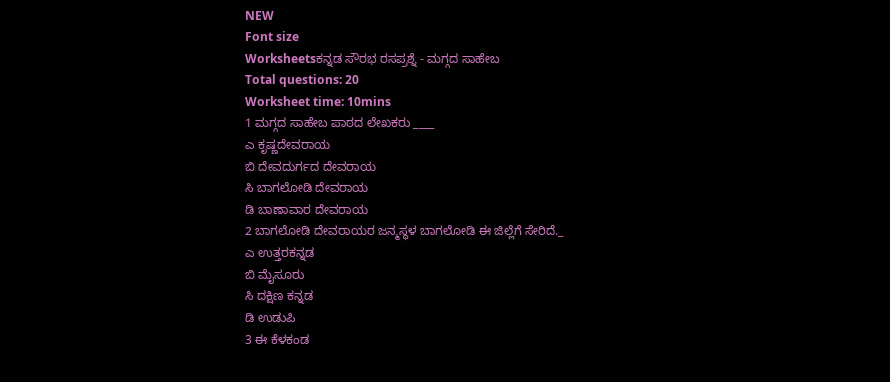NEW
Font size
Worksheetsಕನ್ನಡ ಸೌರಭ ರಸಪ್ರಶ್ನೆ - ಮಗ್ಗದ ಸಾಹೇಬ
Total questions: 20
Worksheet time: 10mins
1 ಮಗ್ಗದ ಸಾಹೇಬ ಪಾಠದ ಲೇಖಕರು ____
ಎ ಕೃಷ್ಣದೇವರಾಯ
ಬಿ ದೇವದುರ್ಗದ ದೇವರಾಯ
ಸಿ ಬಾಗಲೋಡಿ ದೇವರಾಯ
ಡಿ ಬಾಣಾವಾರ ದೇವರಾಯ
2 ಬಾಗಲೋಡಿ ದೇವರಾಯರ ಜನ್ಮಸ್ಥಳ ಬಾಗಲೋಡಿ ಈ ಜಿಲ್ಲೆಗೆ ಸೇರಿದೆ._
ಎ ಉತ್ತರಕನ್ನಡ
ಬಿ ಮೈಸೂರು
ಸಿ ದಕ್ಷಿಣ ಕನ್ನಡ
ಡಿ ಉಡುಪಿ
3 ಈ ಕೆಳಕಂಡ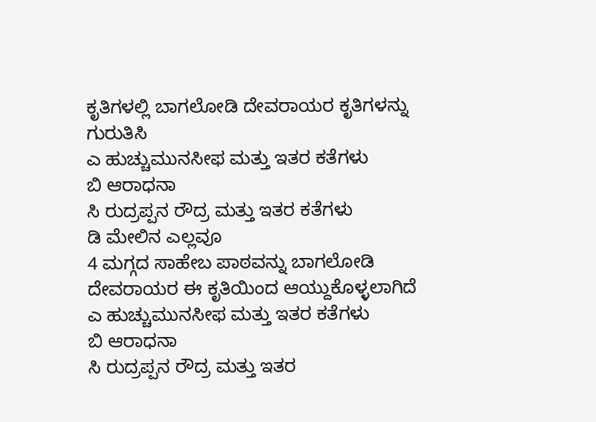ಕೃತಿಗಳಲ್ಲಿ ಬಾಗಲೋಡಿ ದೇವರಾಯರ ಕೃತಿಗಳನ್ನು ಗುರುತಿಸಿ
ಎ ಹುಚ್ಚುಮುನಸೀಫ ಮತ್ತು ಇತರ ಕತೆಗಳು
ಬಿ ಆರಾಧನಾ
ಸಿ ರುದ್ರಪ್ಪನ ರೌದ್ರ ಮತ್ತು ಇತರ ಕತೆಗಳು
ಡಿ ಮೇಲಿನ ಎಲ್ಲವೂ
4 ಮಗ್ಗದ ಸಾಹೇಬ ಪಾಠವನ್ನು ಬಾಗಲೋಡಿ ದೇವರಾಯರ ಈ ಕೃತಿಯಿಂದ ಆಯ್ದುಕೊಳ್ಳಲಾಗಿದೆ
ಎ ಹುಚ್ಚುಮುನಸೀಫ ಮತ್ತು ಇತರ ಕತೆಗಳು
ಬಿ ಆರಾಧನಾ
ಸಿ ರುದ್ರಪ್ಪನ ರೌದ್ರ ಮತ್ತು ಇತರ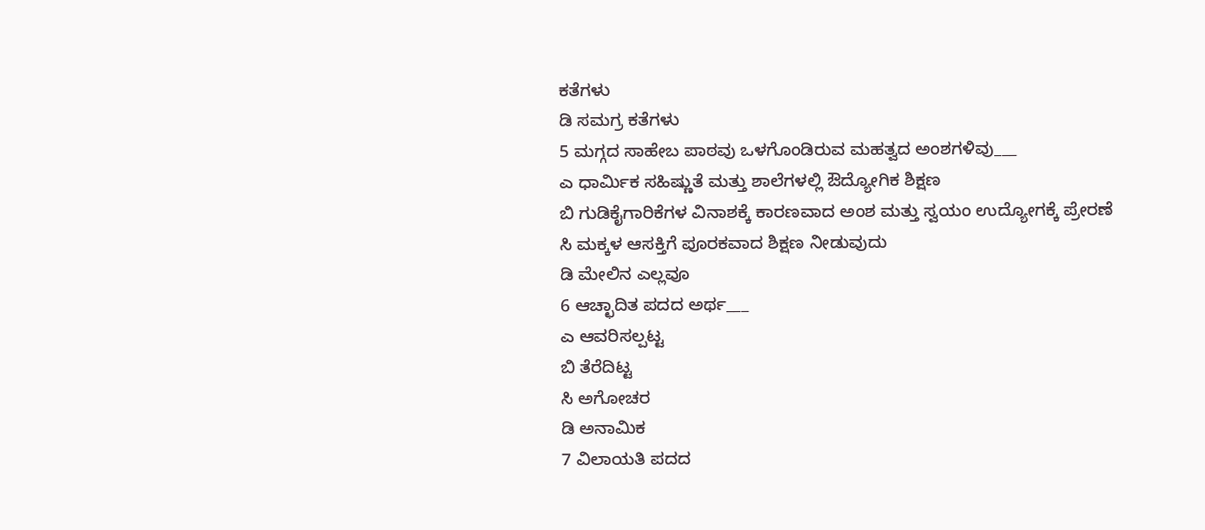ಕತೆಗಳು
ಡಿ ಸಮಗ್ರ ಕತೆಗಳು
5 ಮಗ್ಗದ ಸಾಹೇಬ ಪಾಠವು ಒಳಗೊಂಡಿರುವ ಮಹತ್ವದ ಅಂಶಗಳಿವು___
ಎ ಧಾರ್ಮಿಕ ಸಹಿಷ್ಣುತೆ ಮತ್ತು ಶಾಲೆಗಳಲ್ಲಿ ಔದ್ಯೋಗಿಕ ಶಿಕ್ಷಣ
ಬಿ ಗುಡಿಕೈಗಾರಿಕೆಗಳ ವಿನಾಶಕ್ಕೆ ಕಾರಣವಾದ ಅಂಶ ಮತ್ತು ಸ್ವಯಂ ಉದ್ಯೋಗಕ್ಕೆ ಪ್ರೇರಣೆ
ಸಿ ಮಕ್ಕಳ ಆಸಕ್ತಿಗೆ ಪೂರಕವಾದ ಶಿಕ್ಷಣ ನೀಡುವುದು
ಡಿ ಮೇಲಿನ ಎಲ್ಲವೂ
6 ಆಚ್ಛಾದಿತ ಪದದ ಅರ್ಥ___
ಎ ಆವರಿಸಲ್ಪಟ್ಟ
ಬಿ ತೆರೆದಿಟ್ಟ
ಸಿ ಅಗೋಚರ
ಡಿ ಅನಾಮಿಕ
7 ವಿಲಾಯತಿ ಪದದ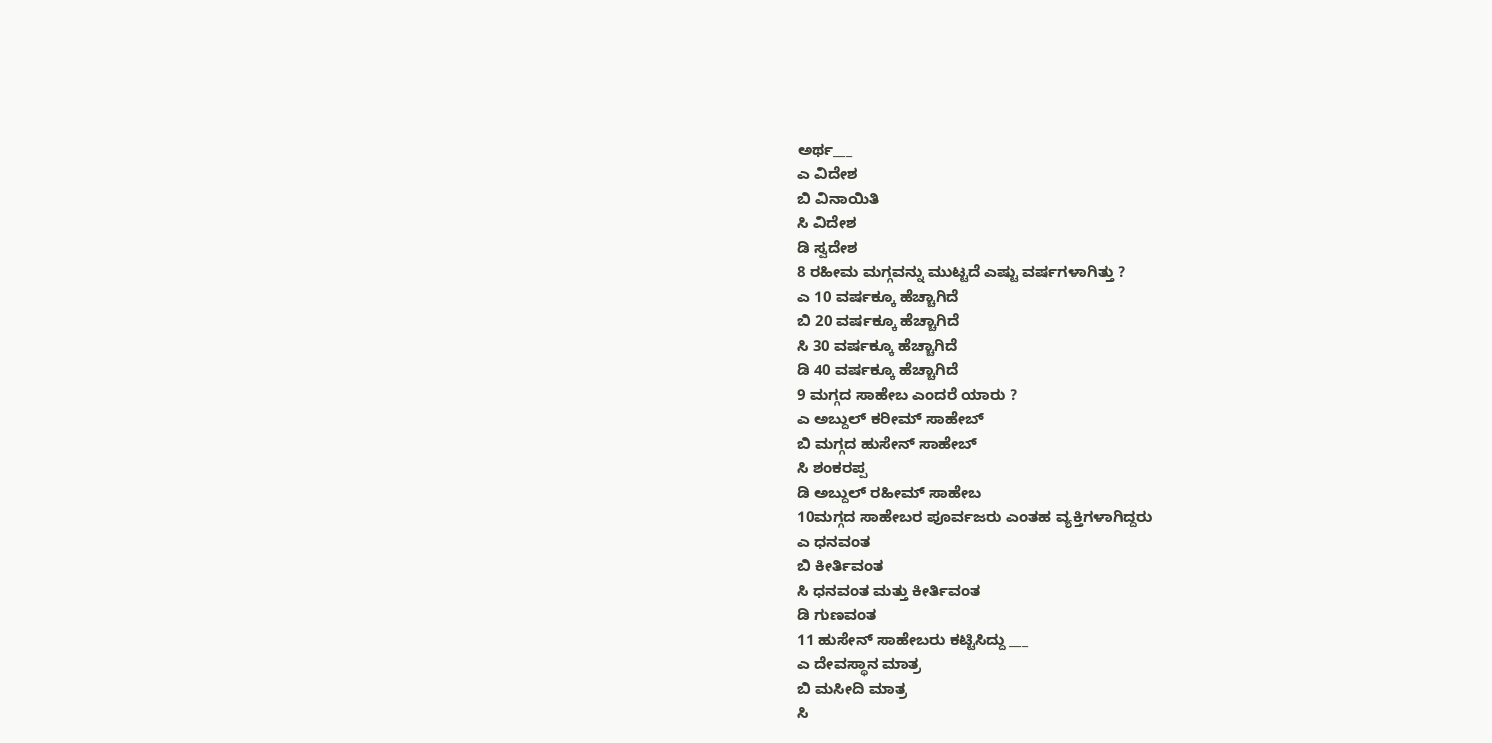ಅರ್ಥ___
ಎ ವಿದೇಶ
ಬಿ ವಿನಾಯಿತಿ
ಸಿ ವಿದೇಶ
ಡಿ ಸ್ವದೇಶ
8 ರಹೀಮ ಮಗ್ಗವನ್ನು ಮುಟ್ಟದೆ ಎಷ್ಟು ವರ್ಷಗಳಾಗಿತ್ತು ?
ಎ 10 ವರ್ಷಕ್ಕೂ ಹೆಚ್ಚಾಗಿದೆ
ಬಿ 20 ವರ್ಷಕ್ಕೂ ಹೆಚ್ಚಾಗಿದೆ
ಸಿ 30 ವರ್ಷಕ್ಕೂ ಹೆಚ್ಚಾಗಿದೆ
ಡಿ 40 ವರ್ಷಕ್ಕೂ ಹೆಚ್ಚಾಗಿದೆ
9 ಮಗ್ಗದ ಸಾಹೇಬ ಎಂದರೆ ಯಾರು ?
ಎ ಅಬ್ದುಲ್ ಕರೀಮ್ ಸಾಹೇಬ್
ಬಿ ಮಗ್ಗದ ಹುಸೇನ್ ಸಾಹೇಬ್
ಸಿ ಶಂಕರಪ್ಪ
ಡಿ ಅಬ್ದುಲ್ ರಹೀಮ್ ಸಾಹೇಬ
10ಮಗ್ಗದ ಸಾಹೇಬರ ಪೂರ್ವಜರು ಎಂತಹ ವ್ಯಕ್ತಿಗಳಾಗಿದ್ದರು
ಎ ಧನವಂತ
ಬಿ ಕೀರ್ತಿವಂತ
ಸಿ ಧನವಂತ ಮತ್ತು ಕೀರ್ತಿವಂತ
ಡಿ ಗುಣವಂತ
11 ಹುಸೇನ್ ಸಾಹೇಬರು ಕಟ್ಟಿಸಿದ್ದು ___
ಎ ದೇವಸ್ಥಾನ ಮಾತ್ರ
ಬಿ ಮಸೀದಿ ಮಾತ್ರ
ಸಿ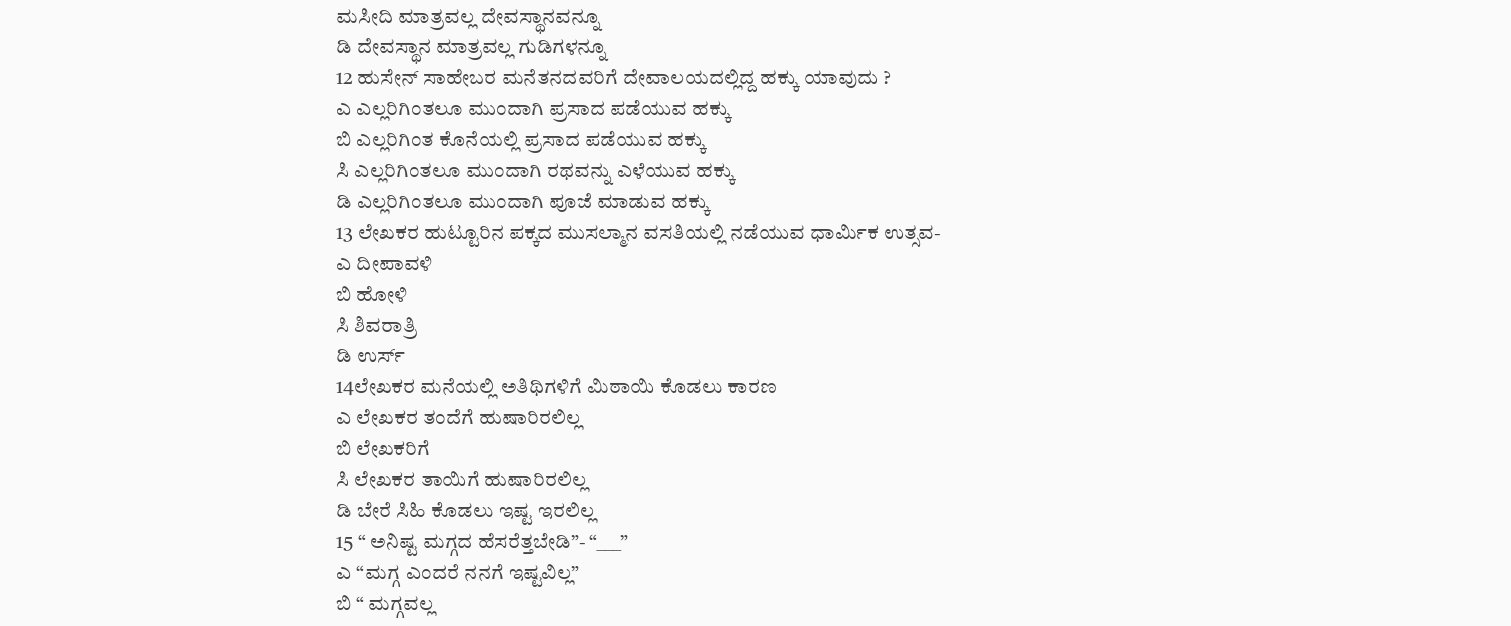ಮಸೀದಿ ಮಾತ್ರವಲ್ಲ ದೇವಸ್ಥಾನವನ್ನೂ
ಡಿ ದೇವಸ್ಥಾನ ಮಾತ್ರವಲ್ಲ ಗುಡಿಗಳನ್ನೂ
12 ಹುಸೇನ್ ಸಾಹೇಬರ ಮನೆತನದವರಿಗೆ ದೇವಾಲಯದಲ್ಲಿದ್ದ ಹಕ್ಕು ಯಾವುದು ?
ಎ ಎಲ್ಲರಿಗಿಂತಲೂ ಮುಂದಾಗಿ ಪ್ರಸಾದ ಪಡೆಯುವ ಹಕ್ಕು
ಬಿ ಎಲ್ಲರಿಗಿಂತ ಕೊನೆಯಲ್ಲಿ ಪ್ರಸಾದ ಪಡೆಯುವ ಹಕ್ಕು
ಸಿ ಎಲ್ಲರಿಗಿಂತಲೂ ಮುಂದಾಗಿ ರಥವನ್ನು ಎಳೆಯುವ ಹಕ್ಕು
ಡಿ ಎಲ್ಲರಿಗಿಂತಲೂ ಮುಂದಾಗಿ ಪೂಜೆ ಮಾಡುವ ಹಕ್ಕು
13 ಲೇಖಕರ ಹುಟ್ಟೂರಿನ ಪಕ್ಕದ ಮುಸಲ್ಮಾನ ವಸತಿಯಲ್ಲಿ ನಡೆಯುವ ಧಾರ್ಮಿಕ ಉತ್ಸವ-
ಎ ದೀಪಾವಳಿ
ಬಿ ಹೋಳಿ
ಸಿ ಶಿವರಾತ್ರಿ
ಡಿ ಉರ್ಸ್
14ಲೇಖಕರ ಮನೆಯಲ್ಲಿ ಅತಿಥಿಗಳಿಗೆ ಮಿಠಾಯಿ ಕೊಡಲು ಕಾರಣ
ಎ ಲೇಖಕರ ತಂದೆಗೆ ಹುಷಾರಿರಲಿಲ್ಲ
ಬಿ ಲೇಖಕರಿಗೆ
ಸಿ ಲೇಖಕರ ತಾಯಿಗೆ ಹುಷಾರಿರಲಿಲ್ಲ
ಡಿ ಬೇರೆ ಸಿಹಿ ಕೊಡಲು ಇಷ್ಟ ಇರಲಿಲ್ಲ
15 “ ಅನಿಷ್ಟ ಮಗ್ಗದ ಹೆಸರೆತ್ತಬೇಡಿ”- “___”
ಎ “ಮಗ್ಗ ಎಂದರೆ ನನಗೆ ಇಷ್ಟವಿಲ್ಲ”
ಬಿ “ ಮಗ್ಗವಲ್ಲ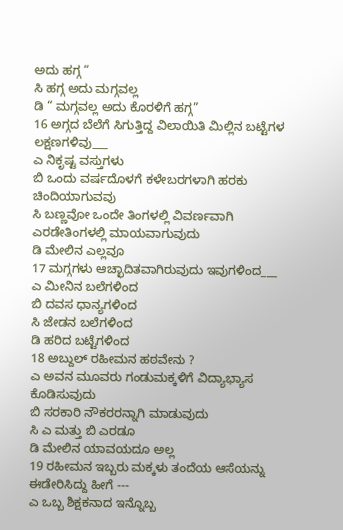ಅದು ಹಗ್ಗ “
ಸಿ ಹಗ್ಗ ಅದು ಮಗ್ಗವಲ್ಲ
ಡಿ “ ಮಗ್ಗವಲ್ಲ ಅದು ಕೊರಳಿಗೆ ಹಗ್ಗ”
16 ಅಗ್ಗದ ಬೆಲೆಗೆ ಸಿಗುತ್ತಿದ್ದ ವಿಲಾಯಿತಿ ಮಿಲ್ಲಿನ ಬಟ್ಟೆಗಳ ಲಕ್ಷಣಗಳಿವು___
ಎ ನಿಕೃಷ್ಟ ವಸ್ತುಗಳು
ಬಿ ಒಂದು ವರ್ಷದೊಳಗೆ ಕಳೇಬರಗಳಾಗಿ ಹರಕು ಚಿಂದಿಯಾಗುವವು
ಸಿ ಬಣ್ಣವೋ ಒಂದೇ ತಿಂಗಳಲ್ಲಿ ವಿವರ್ಣವಾಗಿ ಎರಡೇತಿಂಗಳಲ್ಲಿ ಮಾಯವಾಗುವುದು
ಡಿ ಮೇಲಿನ ಎಲ್ಲವೂ
17 ಮಗ್ಗಗಳು ಆಚ್ಛಾದಿತವಾಗಿರುವುದು ಇವುಗಳಿಂದ___
ಎ ಮೀನಿನ ಬಲೆಗಳಿಂದ
ಬಿ ದವಸ ಧಾನ್ಯಗಳಿಂದ
ಸಿ ಜೇಡನ ಬಲೆಗಳಿಂದ
ಡಿ ಹರಿದ ಬಟ್ಟೆಗಳಿಂದ
18 ಅಬ್ದುಲ್ ರಹೀಮನ ಹಠವೇನು ?
ಎ ಅವನ ಮೂವರು ಗಂಡುಮಕ್ಕಳಿಗೆ ವಿದ್ಯಾಭ್ಯಾಸ ಕೊಡಿಸುವುದು
ಬಿ ಸರಕಾರಿ ನೌಕರರನ್ನಾಗಿ ಮಾಡುವುದು
ಸಿ ಎ ಮತ್ತು ಬಿ ಎರಡೂ
ಡಿ ಮೇಲಿನ ಯಾವಯದೂ ಅಲ್ಲ
19 ರಹೀಮನ ಇಬ್ಬರು ಮಕ್ಕಳು ತಂದೆಯ ಆಸೆಯನ್ನು ಈಡೇರಿಸಿದ್ದು ಹೀಗೆ ---
ಎ ಒಬ್ಬ ಶಿಕ್ಷಕನಾದ ಇನ್ನೊಬ್ಬ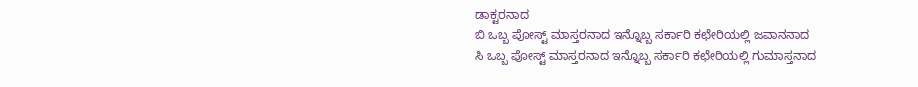ಡಾಕ್ಟರನಾದ
ಬಿ ಒಬ್ಬ ಪೋಸ್ಟ್ ಮಾಸ್ತರನಾದ ಇನ್ನೊಬ್ಬ ಸರ್ಕಾರಿ ಕಛೇರಿಯಲ್ಲಿ ಜವಾನನಾದ
ಸಿ ಒಬ್ಬ ಪೋಸ್ಟ್ ಮಾಸ್ತರನಾದ ಇನ್ನೊಬ್ಬ ಸರ್ಕಾರಿ ಕಛೇರಿಯಲ್ಲಿ ಗುಮಾಸ್ತನಾದ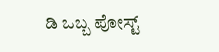ಡಿ ಒಬ್ಬ ಪೋಸ್ಟ್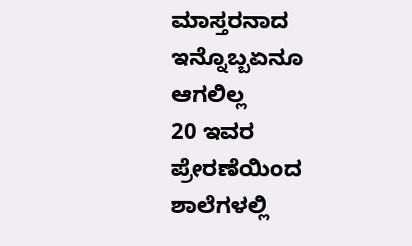ಮಾಸ್ತರನಾದ ಇನ್ನೊಬ್ಬಏನೂ ಆಗಲಿಲ್ಲ
20 ಇವರ ಪ್ರೇರಣೆಯಿಂದ ಶಾಲೆಗಳಲ್ಲಿ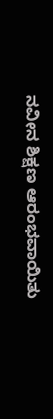ನವೀನ ಶಿಕ್ಷಣ ಆರಂಭವಾಯಿತು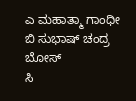ಎ ಮಹಾತ್ಮಾ ಗಾಂಧೀ
ಬಿ ಸುಭಾಷ್ ಚಂದ್ರ ಬೋಸ್
ಸಿ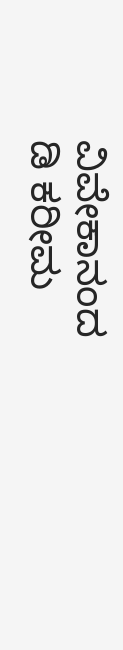ವಿವೇಕಾನಂದ
ಡಿ ಕರೀಮ